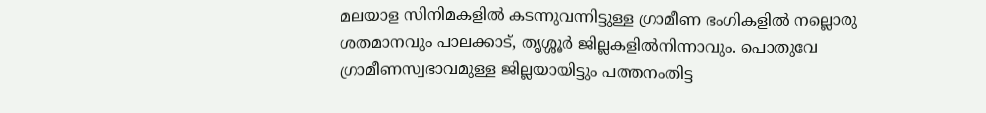മലയാള സിനിമകളിൽ കടന്നുവന്നിട്ടുള്ള ഗ്രാമീണ ഭംഗികളിൽ നല്ലൊരു ശതമാനവും പാലക്കാട്, തൃശ്ശൂർ ജില്ലകളിൽനിന്നാവും. പൊതുവേ ഗ്രാമീണസ്വഭാവമുള്ള ജില്ലയായിട്ടും പത്തനംതിട്ട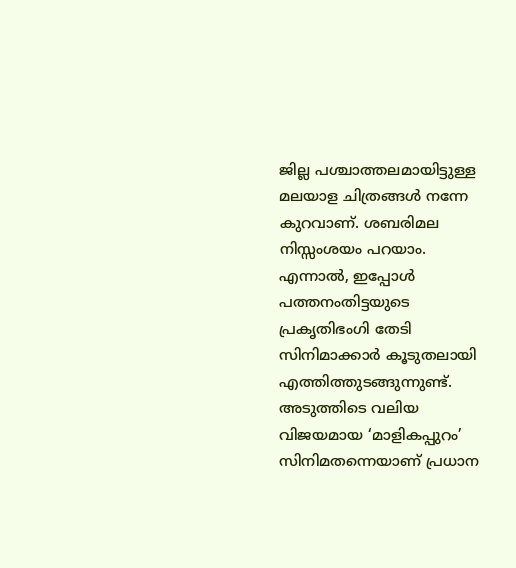ജില്ല പശ്ചാത്തലമായിട്ടുള്ള മലയാള ചിത്രങ്ങൾ നന്നേ കുറവാണ്. ശബരിമല നിസ്സംശയം പറയാം. എന്നാൽ, ഇപ്പോൾ പത്തനംതിട്ടയുടെ പ്രകൃതിഭംഗി തേടി സിനിമാക്കാർ കൂടുതലായി എത്തിത്തുടങ്ങുന്നുണ്ട്. അടുത്തിടെ വലിയ വിജയമായ ‘മാളികപ്പുറം’ സിനിമതന്നെയാണ് പ്രധാന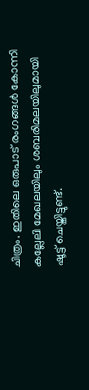ചിത്രം. ഇതിലെ ഒരുപാട് രംഗങ്ങൾ കോന്നി കല്ലേലി മേഖലയിലും ശബരിമലയിലുമായി ഷൂട്ട്‌ ചെയ്തിട്ടുണ്ട്.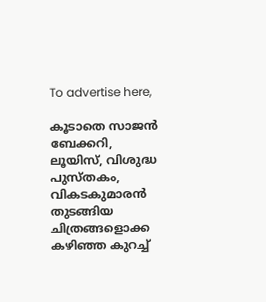To advertise here,

കൂടാതെ സാജൻ ബേക്കറി, ലൂയിസ്, വിശുദ്ധ പുസ്തകം, വികടകുമാരൻ തുടങ്ങിയ ചിത്രങ്ങളൊക്ക കഴിഞ്ഞ കുറച്ച്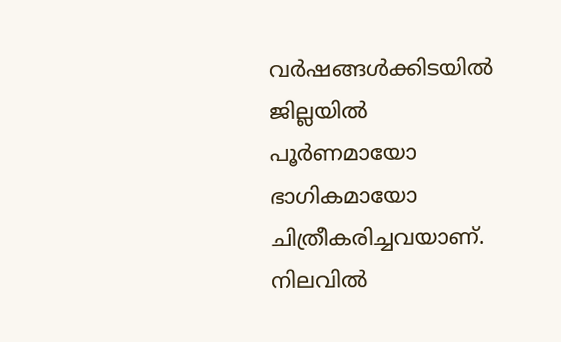വർഷങ്ങൾക്കിടയിൽ ജില്ലയിൽ പൂർണമായോ ഭാഗികമായോ ചിത്രീകരിച്ചവയാണ്. നിലവിൽ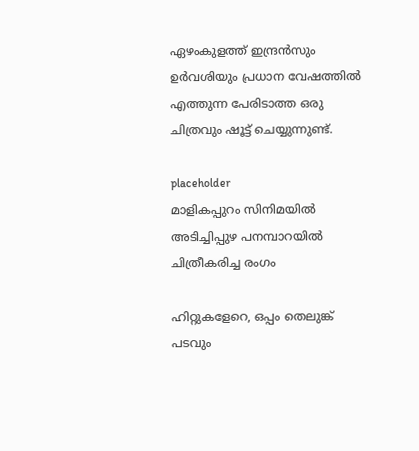ഏഴംകുളത്ത് ഇന്ദ്രൻസും ഉർവശിയും പ്രധാന വേഷത്തിൽ എത്തുന്ന പേരിടാത്ത ഒരു ചിത്രവും ഷൂട്ട് ചെയ്യുന്നുണ്ട്.

placeholder
മാളികപ്പുറം സിനിമയിൽ അടിച്ചിപ്പുഴ പനമ്പാറയിൽ ചിത്രീകരിച്ച രംഗം

ഹിറ്റുകളേറെ, ഒപ്പം തെലുങ്ക് പടവും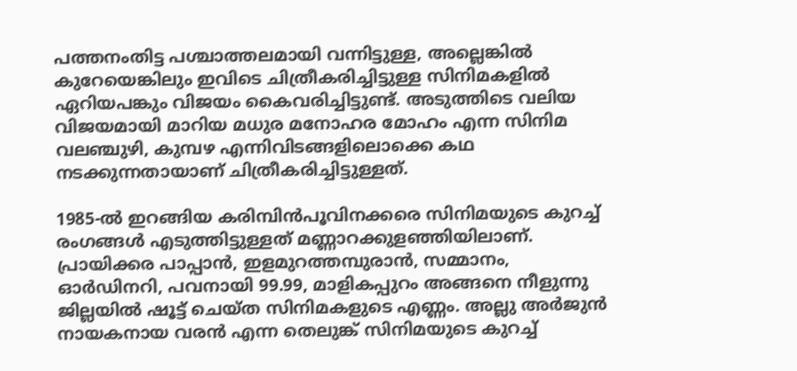പത്തനംതിട്ട പശ്ചാത്തലമായി വന്നിട്ടുള്ള, അല്ലെങ്കിൽ കുറേയെങ്കിലും ഇവിടെ ചിത്രീകരിച്ചിട്ടുള്ള സിനിമകളിൽ ഏറിയപങ്കും വിജയം കൈവരിച്ചിട്ടുണ്ട്. അടുത്തിടെ വലിയ വിജയമായി മാറിയ മധുര മനോഹര മോഹം എന്ന സിനിമ വലഞ്ചുഴി, കുമ്പഴ എന്നിവിടങ്ങളിലൊക്കെ കഥ നടക്കുന്നതായാണ് ചിത്രീകരിച്ചിട്ടുള്ളത്.

1985-ൽ ഇറങ്ങിയ കരിമ്പിൻപൂവിനക്കരെ സിനിമയുടെ കുറച്ച് രംഗങ്ങൾ എടുത്തിട്ടുള്ളത് മണ്ണാറക്കുളഞ്ഞിയിലാണ്. പ്രായിക്കര പാപ്പാൻ, ഇളമുറത്തമ്പുരാൻ, സമ്മാനം, ഓർഡിനറി, പവനായി 99.99, മാളികപ്പുറം അങ്ങനെ നീളുന്നു ജില്ലയിൽ ഷൂട്ട് ചെയ്ത സിനിമകളുടെ എണ്ണം. അല്ലു അർജുൻ നായകനായ വരൻ എന്ന തെലുങ്ക് സിനിമയുടെ കുറച്ച്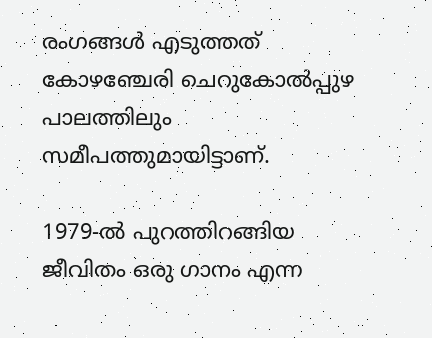രംഗങ്ങൾ എടുത്തത് കോഴഞ്ചേരി ചെറുകോൽപ്പുഴ പാലത്തിലും സമീപത്തുമായിട്ടാണ്.

1979-ൽ പുറത്തിറങ്ങിയ ജീവിതം ഒരു ഗാനം എന്ന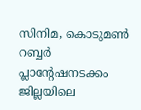സിനിമ, കൊടുമൺ റബ്ബർ പ്ലാന്റേഷനടക്കം ജില്ലയിലെ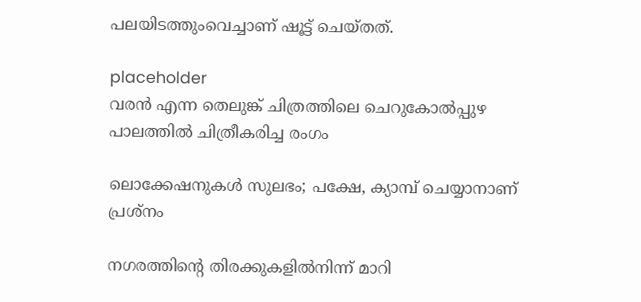പലയിടത്തുംവെച്ചാണ് ഷൂട്ട് ചെയ്തത്.

placeholder
വരൻ എന്ന തെലുങ്ക് ചിത്രത്തിലെ ചെറുകോൽപ്പുഴ പാലത്തിൽ ചിത്രീകരിച്ച രംഗം

ലൊക്കേഷനുകൾ സുലഭം; പക്ഷേ, ക്യാമ്പ് ചെയ്യാനാണ് പ്രശ്നം

നഗരത്തിന്റെ തിരക്കുകളിൽനിന്ന് മാറി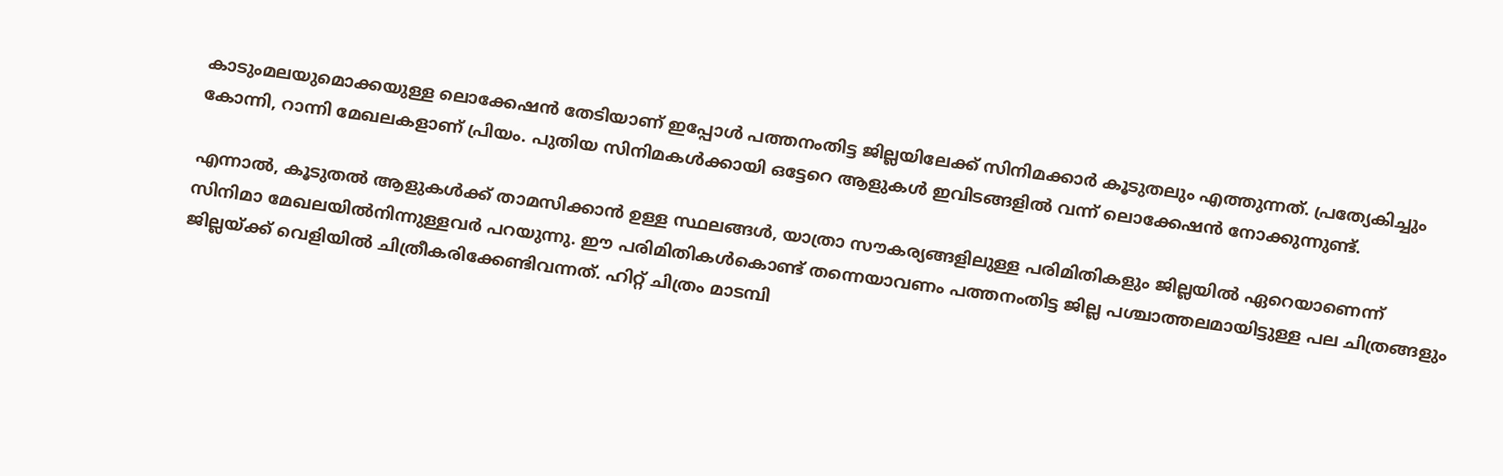കാടുംമലയുമൊക്കയുള്ള ലൊക്കേഷൻ തേടിയാണ് ഇപ്പോൾ പത്തനംതിട്ട ജില്ലയിലേക്ക് സിനിമക്കാർ കൂടുതലും എത്തുന്നത്. പ്രത്യേകിച്ചും കോന്നി, റാന്നി മേഖലകളാണ് പ്രിയം. പുതിയ സിനിമകൾക്കായി ഒട്ടേറെ ആളുകൾ ഇവിടങ്ങളിൽ വന്ന്‌ ലൊക്കേഷൻ നോക്കുന്നുണ്ട്.

എന്നാൽ, കൂടുതൽ ആളുകൾക്ക് താമസിക്കാൻ ഉള്ള സ്ഥലങ്ങൾ, യാത്രാ സൗകര്യങ്ങളിലുള്ള പരിമിതികളും ജില്ലയിൽ ഏറെയാണെന്ന് സിനിമാ മേഖലയിൽനിന്നുള്ളവർ പറയുന്നു. ഈ പരിമിതികൾകൊണ്ട് തന്നെയാവണം പത്തനംതിട്ട ജില്ല പശ്ചാത്തലമായിട്ടുള്ള പല ചിത്രങ്ങളും ജില്ലയ്ക്ക് വെളിയിൽ ചിത്രീകരിക്കേണ്ടിവന്നത്. ഹിറ്റ്‌ ചിത്രം മാടമ്പി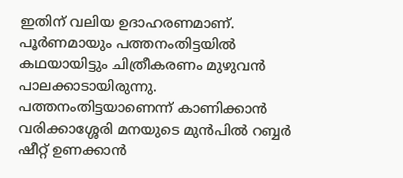ഇതിന് വലിയ ഉദാഹരണമാണ്. പൂർണമായും പത്തനംതിട്ടയിൽ കഥയായിട്ടും ചിത്രീകരണം മുഴുവൻ പാലക്കാടായിരുന്നു. പത്തനംതിട്ടയാണെന്ന് കാണിക്കാൻ വരിക്കാശ്ശേരി മനയുടെ മുൻപിൽ റബ്ബർ ഷീറ്റ് ഉണക്കാൻ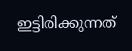ഇട്ടിരിക്കുന്നത്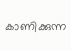കാണിക്കുന്ന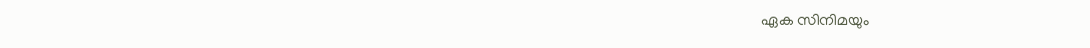ഏക സിനിമയും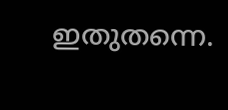ഇതുതന്നെ.